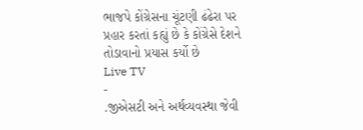ભાજપે કોંગ્રેસના ચૂંટણી ઢંઢેરા પર પ્રહાર કરતાં કહ્યું છે કે કોંગ્રેસે દેશને તોડાવાનો પ્રયાસ કર્યો છે
Live TV
-
.જીએસટી અને અર્થવ્યવસ્થા જેવી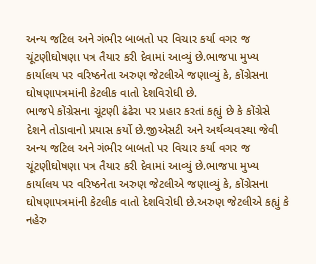અન્ય જટિલ અને ગંભીર બાબતો પર વિચાર કર્યા વગર જ ચૂંટણીઘોષણા પત્ર તૈયાર કરી દેવામાં આવ્યું છે.ભાજપા મુખ્ય કાર્યાલય પર વરિષ્ઠનેતા અરુણ જેટલીએ જણાવ્યું કે, કોંગ્રેસના ઘોષણાપત્રમાંની કેટલીક વાતો દેશવિરોધી છે.
ભાજપે કોંગ્રેસના ચૂંટણી ઢંઢેરા પર પ્રહાર કરતાં કહ્યું છે કે કોંગ્રેસે દેશને તોડાવાનો પ્રયાસ કર્યો છે.જીએસટી અને અર્થવ્યવસ્થા જેવી અન્ય જટિલ અને ગંભીર બાબતો પર વિચાર કર્યા વગર જ ચૂંટણીઘોષણા પત્ર તૈયાર કરી દેવામાં આવ્યું છે.ભાજપા મુખ્ય કાર્યાલય પર વરિષ્ઠનેતા અરુણ જેટલીએ જણાવ્યું કે, કોંગ્રેસના ઘોષણાપત્રમાંની કેટલીક વાતો દેશવિરોધી છે.અરુણ જેટલીએ કહ્યું કે નહેરુ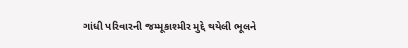ગાંધી પરિવારની જમ્મૂકાશ્મીર મુદ્દે થયેલી ભૂલને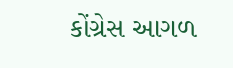કોંગ્રેસ આગળ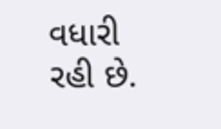વધારી રહી છે.